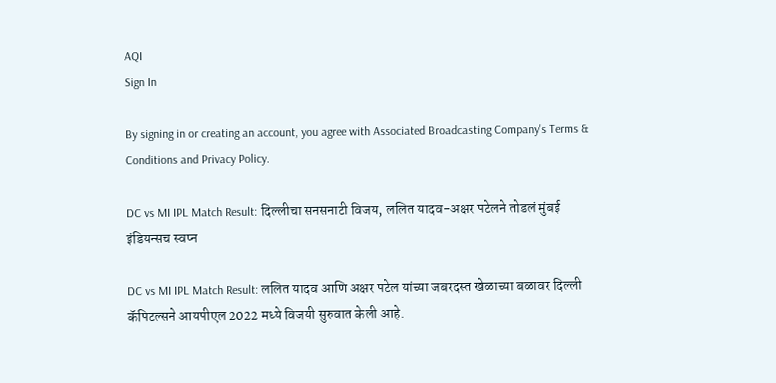AQI
Sign In

By signing in or creating an account, you agree with Associated Broadcasting Company's Terms & Conditions and Privacy Policy.

DC vs MI IPL Match Result: दिल्लीचा सनसनाटी विजय, ललित यादव-अक्षर पटेलने तोडलं मुंबई इंडियन्सच स्वप्न

DC vs MI IPL Match Result: ललित यादव आणि अक्षर पटेल यांच्या जबरदस्त खेळाच्या बळावर दिल्ली कॅपिटल्सने आयपीएल 2022 मध्ये विजयी सुरुवात केली आहे.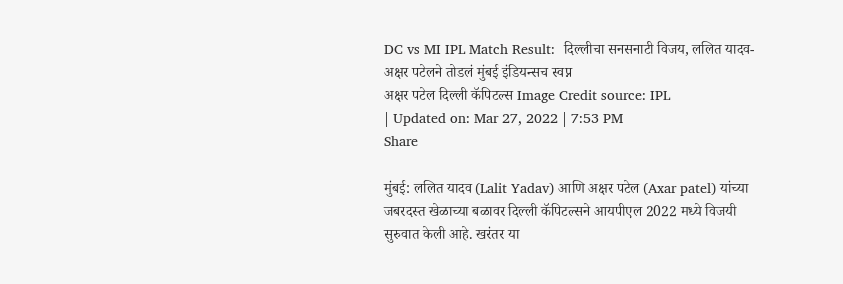DC vs MI IPL Match Result:  दिल्लीचा सनसनाटी विजय, ललित यादव-अक्षर पटेलने तोडलं मुंबई इंडियन्सच स्वप्न
अक्षर पटेल दिल्ली कॅपिटल्स Image Credit source: IPL
| Updated on: Mar 27, 2022 | 7:53 PM
Share

मुंबई: ललित यादव (Lalit Yadav) आणि अक्षर पटेल (Axar patel) यांच्या जबरदस्त खेळाच्या बळावर दिल्ली कॅपिटल्सने आयपीएल 2022 मध्ये विजयी सुरुवात केली आहे. खरंतर या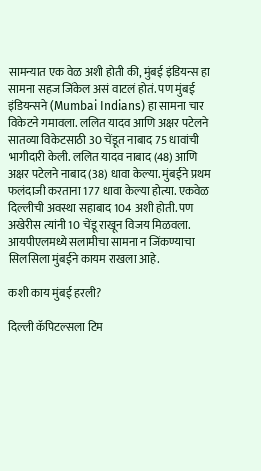सामन्यात एक वेळ अशी होती की, मुंबई इंडियन्स हा सामना सहज जिंकेल असं वाटलं होतं. पण मुंबई इंडियन्सने (Mumbai Indians) हा सामना चार विकेटने गमावला. ललित यादव आणि अक्षर पटेलने सातव्या विकेटसाठी 30 चेंडूत नाबाद 75 धावांची भागीदारी केली. ललित यादव नाबाद (48) आणि अक्षर पटेलने नाबाद (38) धावा केल्या. मुंबईने प्रथम फलंदाजी करताना 177 धावा केल्या होत्या. एकवेळ दिल्लीची अवस्था सहाबाद 104 अशी होती. पण अखेरीस त्यांनी 10 चेंडू राखून विजय मिळवला. आयपीएलमध्ये सलामीचा सामना न जिंकण्याचा सिलसिला मुंबईने कायम राखला आहे.

कशी काय मुंबई हरली?

दिल्ली कॅपिटल्सला टिम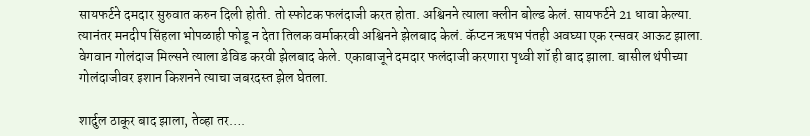सायफर्टने दमदार सुरुवात करुन दिली होती. तो स्फोटक फलंदाजी करत होता. अश्विनने त्याला क्लीन बोल्ड केलं. सायफर्टने 21 धावा केल्या. त्यानंतर मनदीप सिंहला भोपळाही फोडू न देता तिलक वर्माकरवी अश्विनने झेलबाद केलं. कॅप्टन ऋषभ पंतही अवघ्या एक रन्सवर आऊट झाला. वेगवान गोलंदाज मिल्सने त्याला डेविड करवी झेलबाद केले. एकाबाजूने दमदार फलंदाजी करणारा पृथ्वी शॉ ही बाद झाला. बासील थंपीच्या गोलंदाजीवर इशान किशनने त्याचा जबरदस्त झेल घेतला.

शार्दुल ठाकूर बाद झाला, तेव्हा तर….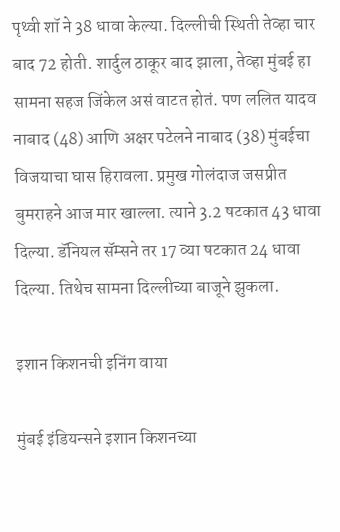पृथ्वी शॉ ने 38 धावा केल्या. दिल्लीची स्थिती तेव्हा चार बाद 72 होती. शार्दुल ठाकूर बाद झाला, तेव्हा मुंबई हा सामना सहज जिंकेल असं वाटत होतं. पण ललित यादव नाबाद (48) आणि अक्षर पटेलने नाबाद (38) मुंबईचा विजयाचा घास हिरावला. प्रमुख गोलंदाज जसप्रीत बुमराहने आज मार खाल्ला. त्याने 3.2 षटकात 43 धावा दिल्या. डॅनियल सॅम्सने तर 17 व्या षटकात 24 धावा दिल्या. तिथेच सामना दिल्लीच्या बाजूने झुकला.

इशान किशनची इनिंग वाया

मुंबई इंडियन्सने इशान किशनच्या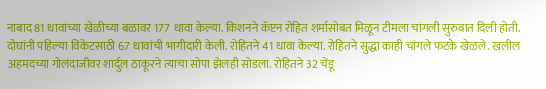नाबाद 81 धावांच्या खेळीच्या बळावर 177 धावा केल्या. किशनने कॅप्टन रोहित शर्मासोबत मिळून टीमला चांगली सुरुवात दिली होती. दोघांनी पहिल्या विकेटसाठी 67 धावांची भागीदारी केली. रोहितने 41 धावा केल्या. रोहितने सुद्धा काही चांगले फटके खेळले. खलील अहमदच्या गोलंदाजीवर शार्दुल ठाकूरने त्याचा सोपा झेलही सोडला. रोहितने 32 चेंडू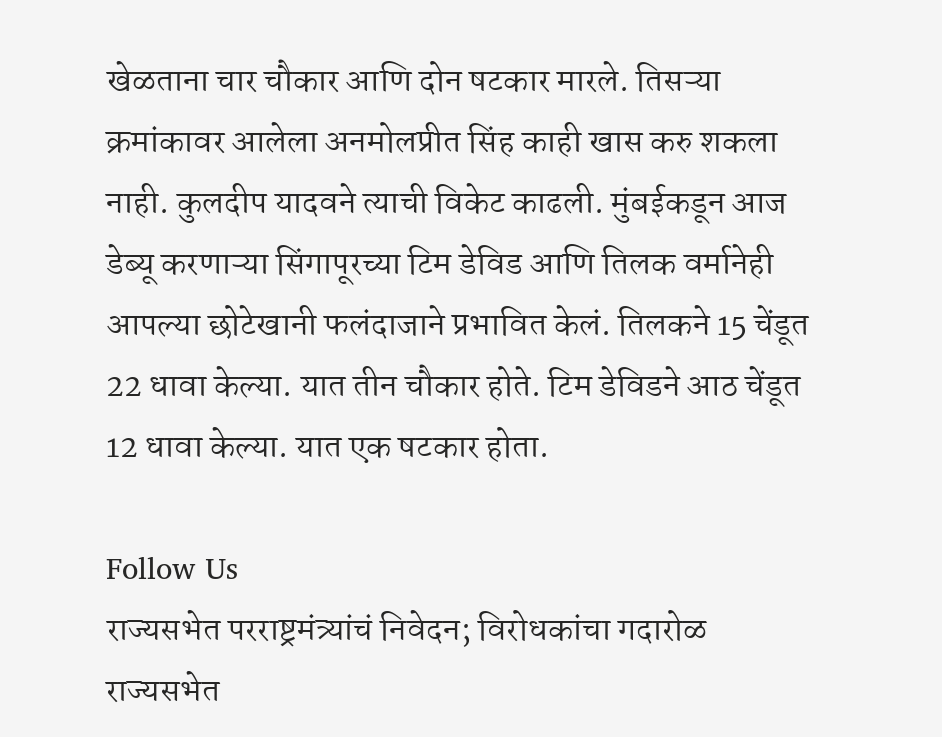खेळताना चार चौकार आणि दोन षटकार मारले. तिसऱ्या क्रमांकावर आलेला अनमोलप्रीत सिंह काही खास करु शकला नाही. कुलदीप यादवने त्याची विकेट काढली. मुंबईकडून आज डेब्यू करणाऱ्या सिंगापूरच्या टिम डेविड आणि तिलक वर्मानेही आपल्या छोटेखानी फलंदाजाने प्रभावित केलं. तिलकने 15 चेंडूत 22 धावा केल्या. यात तीन चौकार होते. टिम डेविडने आठ चेंडूत 12 धावा केल्या. यात एक षटकार होता.

Follow Us
राज्यसभेत परराष्ट्रमंत्र्यांचं निवेदन; विरोधकांचा गदारोळ
राज्यसभेत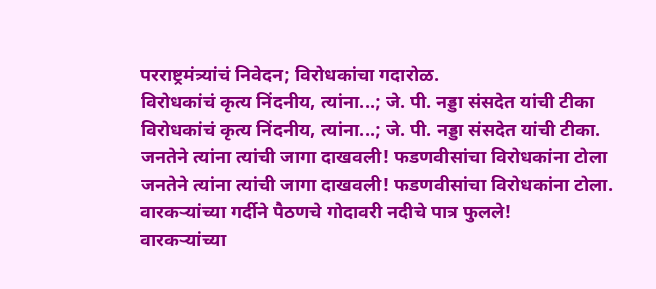परराष्ट्रमंत्र्यांचं निवेदन; विरोधकांचा गदारोळ.
विरोधकांचं कृत्य निंदनीय, त्यांना...; जे. पी. नड्डा संसदेत यांची टीका
विरोधकांचं कृत्य निंदनीय, त्यांना...; जे. पी. नड्डा संसदेत यांची टीका.
जनतेने त्यांना त्यांची जागा दाखवली! फडणवीसांचा विरोधकांना टोला
जनतेने त्यांना त्यांची जागा दाखवली! फडणवीसांचा विरोधकांना टोला.
वारकऱ्यांच्या गर्दीने पैठणचे गोदावरी नदीचे पात्र फुलले!
वारकऱ्यांच्या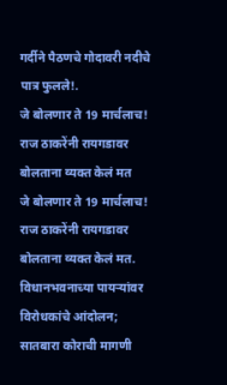गर्दीने पैठणचे गोदावरी नदीचे पात्र फुलले!.
जे बोलणार ते 19 मार्चलाच! राज ठाकरेंनी रायगडावर बोलताना व्यक्त केलं मत
जे बोलणार ते 19 मार्चलाच! राज ठाकरेंनी रायगडावर बोलताना व्यक्त केलं मत.
विधानभवनाच्या पायऱ्यांवर विरोधकांचे आंदोलन; सातबारा कोराची मागणी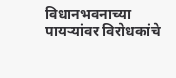विधानभवनाच्या पायऱ्यांवर विरोधकांचे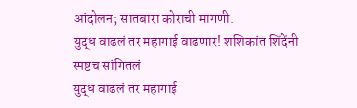आंदोलन; सातबारा कोराची मागणी.
युद्ध वाढलं तर महागाई वाढणार! शशिकांत शिंदेंनी स्पष्टच सांगितलं
युद्ध वाढलं तर महागाई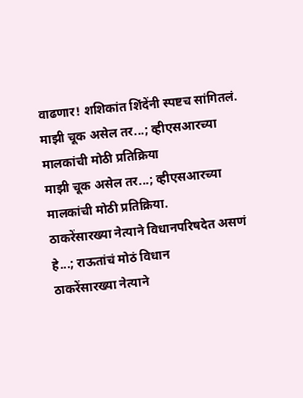वाढणार! शशिकांत शिंदेंनी स्पष्टच सांगितलं.
माझी चूक असेल तर...; व्हीएसआरच्या मालकांची मोठी प्रतिक्रिया
माझी चूक असेल तर...; व्हीएसआरच्या मालकांची मोठी प्रतिक्रिया.
ठाकरेंसारख्या नेत्याने विधानपरिषदेत असणं हे...; राऊतांचं मोठं विधान
ठाकरेंसारख्या नेत्याने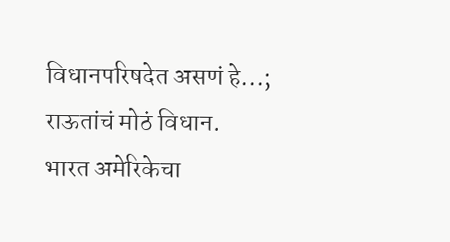विधानपरिषदेत असणं हे...; राऊतांचं मोठं विधान.
भारत अमेरिकेचा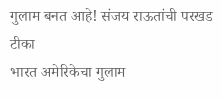गुलाम बनत आहे! संजय राऊतांची परखड टीका
भारत अमेरिकेचा गुलाम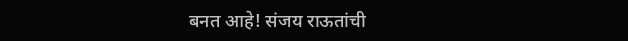बनत आहे! संजय राऊतांची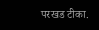परखड टीका.